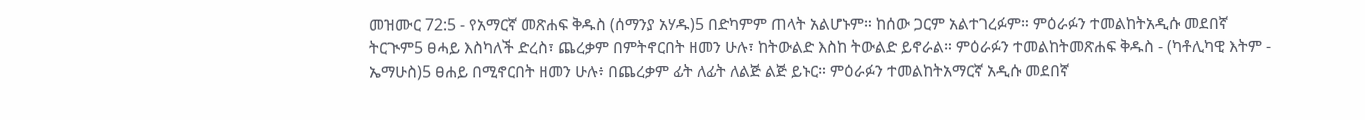መዝሙር 72:5 - የአማርኛ መጽሐፍ ቅዱስ (ሰማንያ አሃዱ)5 በድካምም ጠላት አልሆኑም። ከሰው ጋርም አልተገረፉም። ምዕራፉን ተመልከትአዲሱ መደበኛ ትርጒም5 ፀሓይ እስካለች ድረስ፣ ጨረቃም በምትኖርበት ዘመን ሁሉ፣ ከትውልድ እስከ ትውልድ ይኖራል። ምዕራፉን ተመልከትመጽሐፍ ቅዱስ - (ካቶሊካዊ እትም - ኤማሁስ)5 ፀሐይ በሚኖርበት ዘመን ሁሉ፥ በጨረቃም ፊት ለፊት ለልጅ ልጅ ይኑር። ምዕራፉን ተመልከትአማርኛ አዲሱ መደበኛ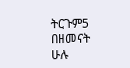ትርጉም5 በዘመናት ሁሉ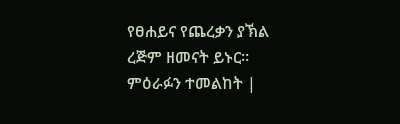የፀሐይና የጨረቃን ያኽል ረጅም ዘመናት ይኑር። ምዕራፉን ተመልከት |